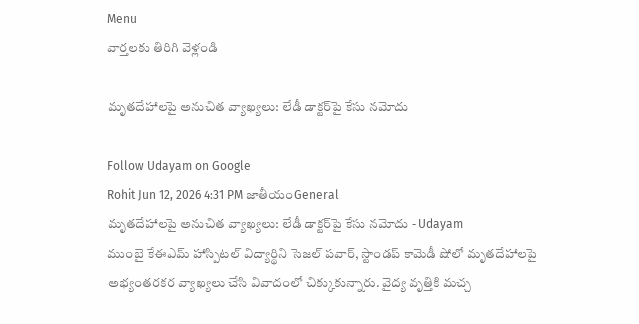Menu
వార్తలకు తిరిగి వెళ్లండి

మృతదేహాలపై అనుచిత వ్యాఖ్యలు: లేడీ డాక్టర్‌పై కేసు నమోదు

Follow Udayam on Google
Rohit Jun 12, 2026 4:31 PM జాతీయంGeneral
మృతదేహాలపై అనుచిత వ్యాఖ్యలు: లేడీ డాక్టర్‌పై కేసు నమోదు - Udayam
ముంబై కేఈఎమ్ హాస్పిటల్ విద్యార్థిని సెజల్ పవార్, స్టాండప్ కామెడీ షోలో మృతదేహాలపై అభ్యంతరకర వ్యాఖ్యలు చేసి వివాదంలో చిక్కుకున్నారు. వైద్య వృత్తికి మచ్చ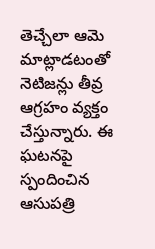తెచ్చేలా ఆమె మాట్లాడటంతో నెటిజన్లు తీవ్ర ఆగ్రహం వ్యక్తం చేస్తున్నారు. ఈ ఘటనపై స్పందించిన ఆసుపత్రి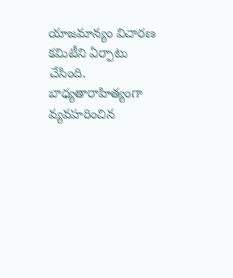యాజమాన్యం విచారణ కమిటీని ఏర్పాటు చేసింది. బాధ్యతారాహిత్యంగా వ్యవహరించిన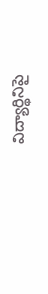విద్యార్థినిపై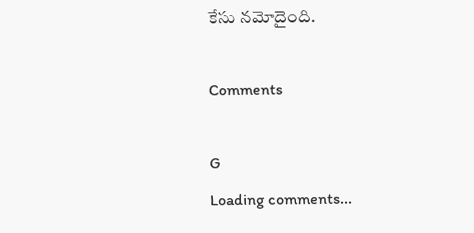కేసు నమోదైంది.

Comments

G
Loading comments...